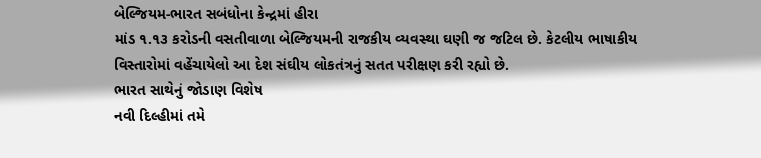બેલ્જિયમ-ભારત સબંધોના કેન્દ્રમાં હીરા
માંડ ૧.૧૩ કરોડની વસતીવાળા બેલ્જિયમની રાજકીય વ્યવસ્થા ઘણી જ જટિલ છે. કેટલીય ભાષાકીય વિસ્તારોમાં વહેંચાયેલો આ દેશ સંઘીય લોકતંત્રનું સતત પરીક્ષણ કરી રહ્યો છે.
ભારત સાથેનું જોડાણ વિશેષ
નવી દિલ્હીમાં તમે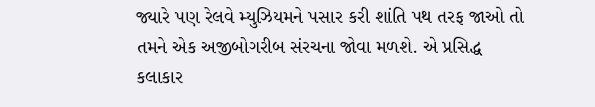જ્યારે પણ રેલવે મ્યુઝિયમને પસાર કરી શાંતિ પથ તરફ જાઓ તો તમને એક અજીબોગરીબ સંરચના જોવા મળશે. એ પ્રસિદ્ધ કલાકાર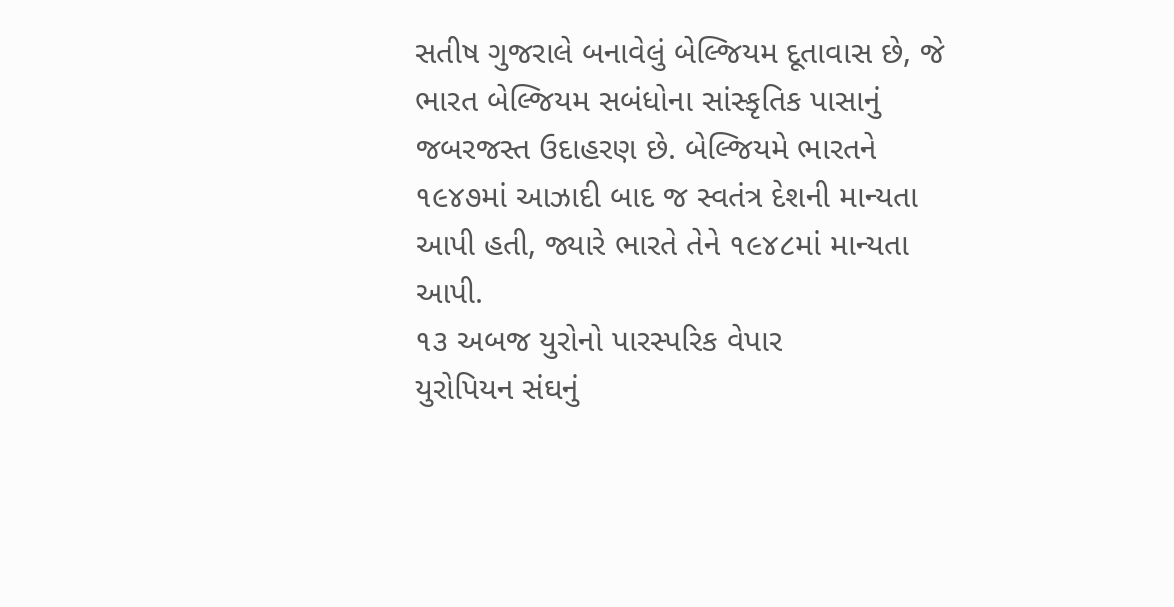સતીષ ગુજરાલે બનાવેલું બેલ્જિયમ દૂતાવાસ છે, જે ભારત બેલ્જિયમ સબંધોના સાંસ્કૃતિક પાસાનું જબરજસ્ત ઉદાહરણ છે. બેલ્જિયમે ભારતને ૧૯૪૭માં આઝાદી બાદ જ સ્વતંત્ર દેશની માન્યતા આપી હતી, જ્યારે ભારતે તેને ૧૯૪૮માં માન્યતા આપી.
૧૩ અબજ યુરોનો પારસ્પરિક વેપાર
યુરોપિયન સંઘનું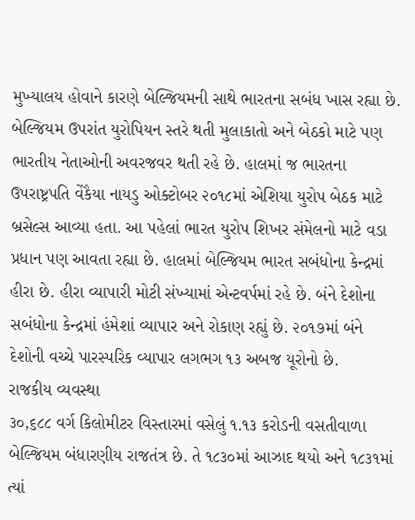મુખ્યાલય હોવાને કારણે બેલ્જિયમની સાથે ભારતના સબંધ ખાસ રહ્યા છે. બેલ્જિયમ ઉપરાંત યુરોપિયન સ્તરે થતી મુલાકાતો અને બેઠકો માટે પણ ભારતીય નેતાઓની અવરજવર થતી રહે છે. હાલમાં જ ભારતના ઉપરાષ્ટ્રપતિ વેંકૈયા નાયડુ ઓક્ટોબર ૨૦૧૮માં એશિયા યુરોપ બેઠક માટે બ્રસેલ્સ આવ્યા હતા. આ પહેલાં ભારત યુરોપ શિખર સંમેલનો માટે વડા પ્રધાન પણ આવતા રહ્યા છે. હાલમાં બેલ્જિયમ ભારત સબંધોના કેન્દ્રમાં હીરા છે. હીરા વ્યાપારી મોટી સંખ્યામાં એન્ટવર્પમાં રહે છે. બંને દેશોના સબંધોના કેન્દ્રમાં હંમેશાં વ્યાપાર અને રોકાણ રહ્યું છે. ૨૦૧૭માં બંને દેશોની વચ્ચે પારસ્પરિક વ્યાપાર લગભગ ૧૩ અબજ યૂરોનો છે.
રાજકીય વ્યવસ્થા
૩૦,૬૮૮ વર્ગ કિલોમીટર વિસ્તારમાં વસેલું ૧.૧૩ કરોડની વસતીવાળા બેલ્જિયમ બંધારણીય રાજતંત્ર છે. તે ૧૮૩૦માં આઝાદ થયો અને ૧૮૩૧માં ત્યાં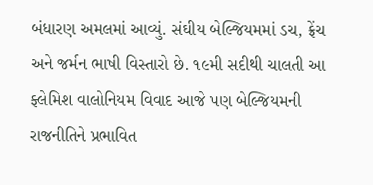બંધારણ અમલમાં આવ્યું. સંઘીય બેલ્જિયમમાં ડચ, ફ્રેંચ અને જર્મન ભાષી વિસ્તારો છે. ૧૯મી સદીથી ચાલતી આ ફ્લેમિશ વાલોનિયમ વિવાદ આજે પણ બેલ્જિયમની રાજનીતિને પ્રભાવિત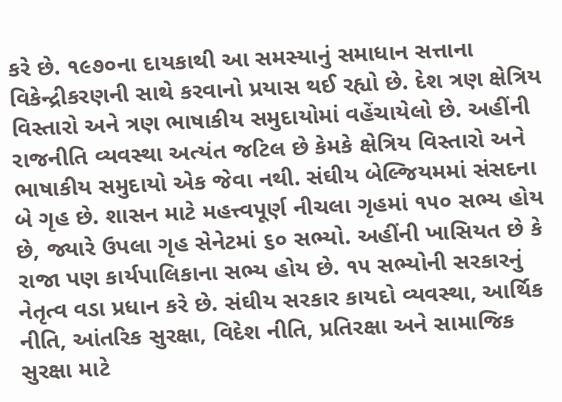કરે છે. ૧૯૭૦ના દાયકાથી આ સમસ્યાનું સમાધાન સત્તાના વિકેન્દ્રીકરણની સાથે કરવાનો પ્રયાસ થઈ રહ્યો છે. દેશ ત્રણ ક્ષેત્રિય વિસ્તારો અને ત્રણ ભાષાકીય સમુદાયોમાં વહેંચાયેલો છે. અહીંની રાજનીતિ વ્યવસ્થા અત્યંત જટિલ છે કેમકે ક્ષેત્રિય વિસ્તારો અને ભાષાકીય સમુદાયો એક જેવા નથી. સંઘીય બેલ્જિયમમાં સંસદના બે ગૃહ છે. શાસન માટે મહત્ત્વપૂર્ણ નીચલા ગૃહમાં ૧૫૦ સભ્ય હોય છે, જ્યારે ઉપલા ગૃહ સેનેટમાં ૬૦ સભ્યો. અહીંની ખાસિયત છે કે રાજા પણ કાર્યપાલિકાના સભ્ય હોય છે. ૧૫ સભ્યોની સરકારનું નેતૃત્વ વડા પ્રધાન કરે છે. સંઘીય સરકાર કાયદો વ્યવસ્થા, આર્થિક નીતિ, આંતરિક સુરક્ષા, વિદેશ નીતિ, પ્રતિરક્ષા અને સામાજિક સુરક્ષા માટે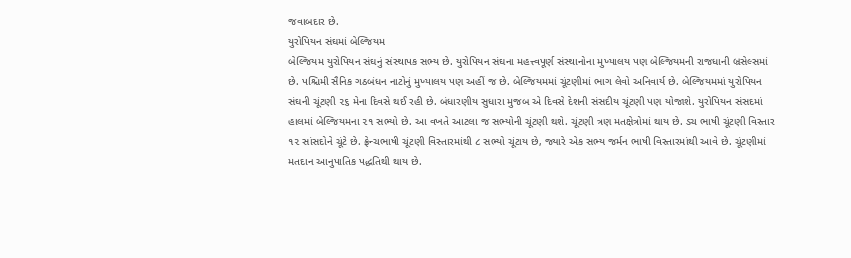જવાબદાર છે.
યુરોપિયન સંઘમાં બેલ્જિયમ
બેલ્જિયમ યુરોપિયન સંઘનું સંસ્થાપક સભ્ય છે. યુરોપિયન સંઘના મહત્ત્વપૂર્ણ સંસ્થાનોના મુખ્યાલય પણ બેલ્જિયમની રાજધાની બ્રસેલ્સમાં છે. પશ્ચિમી સૈનિક ગઠબંધન નાટોનું મુખ્યાલય પણ અહીં જ છે. બેલ્જિયમમાં ચૂંટણીમાં ભાગ લેવો અનિવાર્ય છે. બેલ્જિયમમાં યુરોપિયન સંઘની ચૂંટણી ૨૬ મેના દિવસે થઈ રહી છે. બંધારણીય સુધારા મુજબ એ દિવસે દેશની સંસદીય ચૂંટણી પણ યોજાશે. યુરોપિયન સંસદમાં હાલમાં બેલ્જિયમના ૨૧ સભ્યો છે. આ વખતે આટલા જ સભ્યોની ચૂંટણી થશે. ચૂંટણી ત્રણ મતક્ષેત્રોમાં થાય છે. ડચ ભાષી ચૂંટણી વિસ્તાર ૧૨ સાંસદોને ચૂંટે છે. ફ્રેન્ચભાષી ચૂંટણી વિસ્તારમાંથી ૮ સભ્યો ચૂંટાય છે, જ્યારે એક સભ્ય જર્મન ભાષી વિસ્તારમાંથી આવે છે. ચૂંટણીમાં મતદાન આનુપાતિક પદ્ધતિથી થાય છે.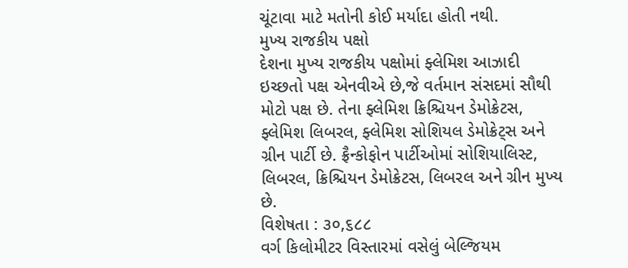ચૂંટાવા માટે મતોની કોઈ મર્યાદા હોતી નથી.
મુખ્ય રાજકીય પક્ષો
દેશના મુખ્ય રાજકીય પક્ષોમાં ફ્લેમિશ આઝાદી ઇચ્છતો પક્ષ એનવીએ છે,જે વર્તમાન સંસદમાં સૌથી મોટો પક્ષ છે. તેના ફ્લેમિશ ક્રિશ્ચિયન ડેમોક્રેટસ, ફ્લેમિશ લિબરલ, ફ્લેમિશ સોશિયલ ડેમોક્રેટ્સ અને ગ્રીન પાર્ટી છે. ફ્રૈન્કોફોન પાર્ટીઓમાં સોશિયાલિસ્ટ, લિબરલ, ક્રિશ્ચિયન ડેમોક્રેટસ, લિબરલ અને ગ્રીન મુખ્ય છે.
વિશેષતા : ૩૦,૬૮૮
વર્ગ કિલોમીટર વિસ્તારમાં વસેલું બેલ્જિયમ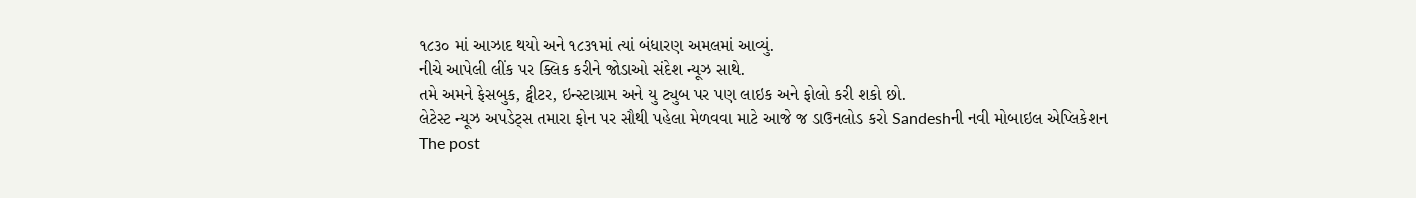૧૮૩૦ માં આઝાદ થયો અને ૧૮૩૧માં ત્યાં બંધારણ અમલમાં આવ્યું.
નીચે આપેલી લીંક પર ક્લિક કરીને જોડાઓ સંદેશ ન્યૂઝ સાથે.
તમે અમને ફેસબુક, ટ્વીટર, ઇન્સ્ટાગ્રામ અને યુ ટ્યુબ પર પણ લાઇક અને ફોલો કરી શકો છો.
લેટેસ્ટ ન્યૂઝ અપડેટ્સ તમારા ફોન પર સૌથી પહેલા મેળવવા માટે આજે જ ડાઉનલોડ કરો Sandeshની નવી મોબાઇલ એપ્લિકેશન
The post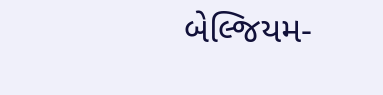બેલ્જિયમ-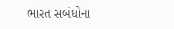ભારત સબંધોના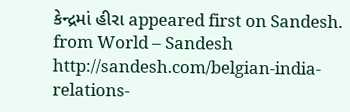કેન્દ્રમાં હીરા appeared first on Sandesh.
from World – Sandesh http://sandesh.com/belgian-india-relations-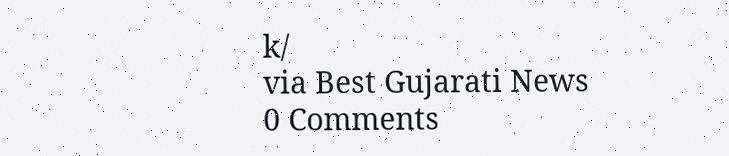k/
via Best Gujarati News
0 Comments